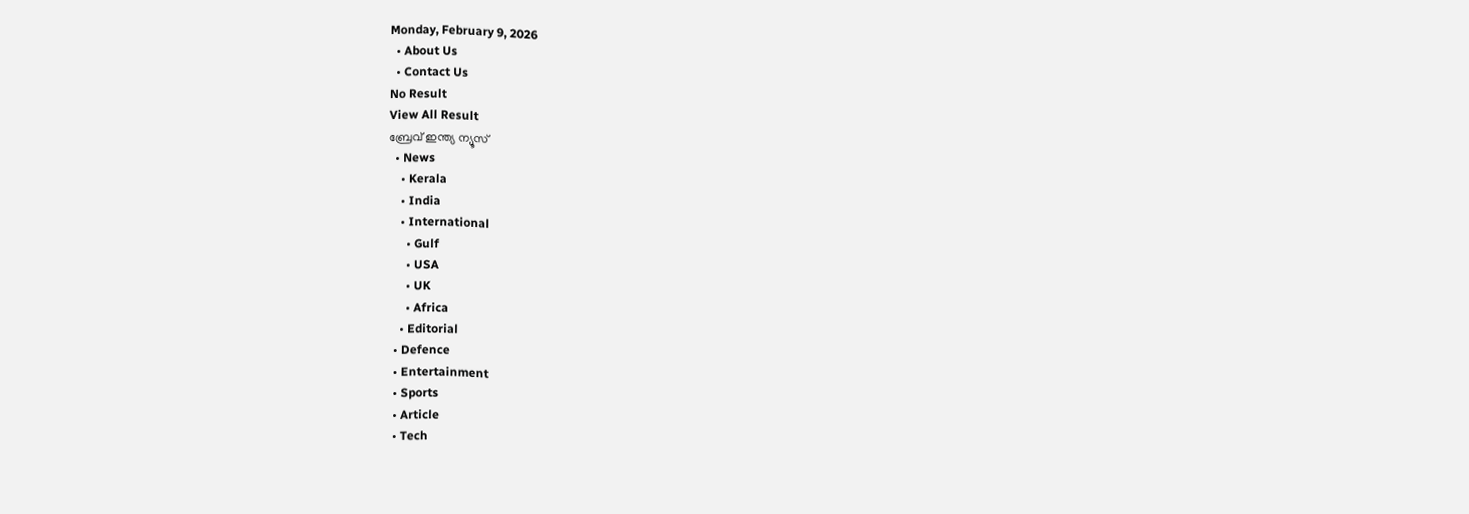Monday, February 9, 2026
  • About Us
  • Contact Us
No Result
View All Result
ബ്രേവ് ഇന്ത്യ ന്യൂസ്
  • News
    • Kerala
    • India
    • International
      • Gulf
      • USA
      • UK
      • Africa
    • Editorial
  • Defence
  • Entertainment
  • Sports
  • Article
  • Tech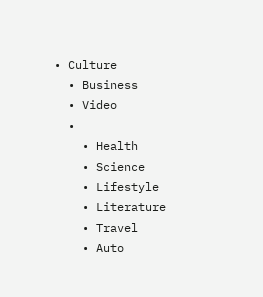• Culture
  • Business
  • Video
  •
    • Health
    • Science
    • Lifestyle
    • Literature
    • Travel
    • Auto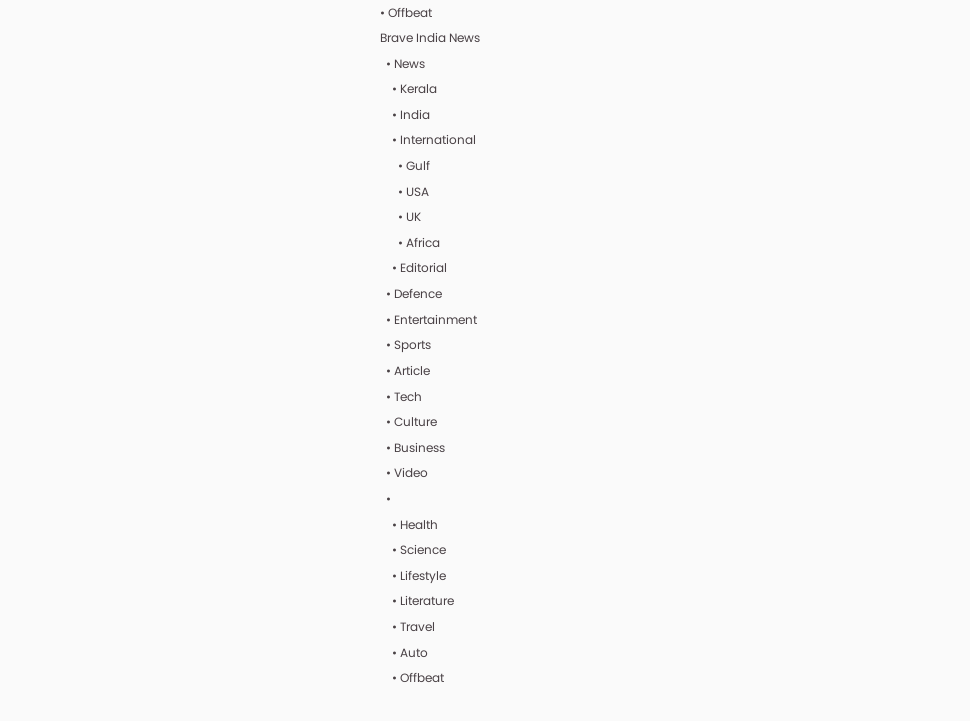• Offbeat
Brave India News
  • News
    • Kerala
    • India
    • International
      • Gulf
      • USA
      • UK
      • Africa
    • Editorial
  • Defence
  • Entertainment
  • Sports
  • Article
  • Tech
  • Culture
  • Business
  • Video
  •
    • Health
    • Science
    • Lifestyle
    • Literature
    • Travel
    • Auto
    • Offbeat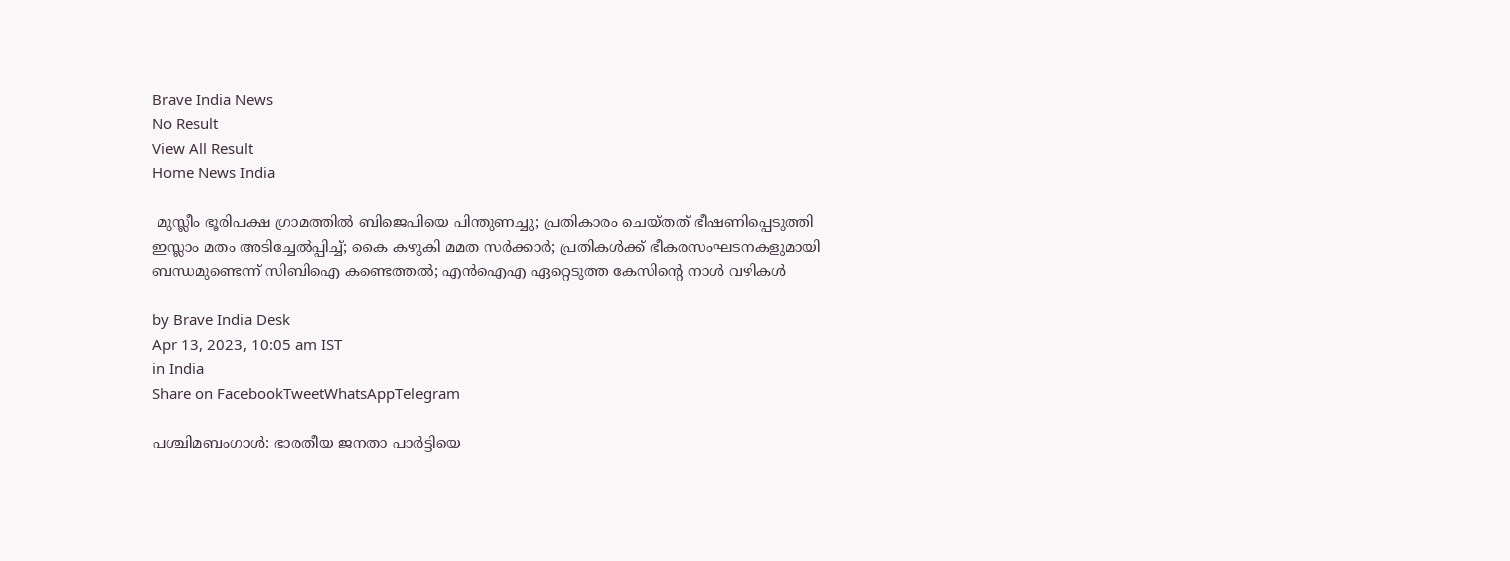Brave India News
No Result
View All Result
Home News India

 മുസ്ലീം ഭൂരിപക്ഷ ഗ്രാമത്തിൽ ബിജെപിയെ പിന്തുണച്ചു; പ്രതികാരം ചെയ്തത് ഭീഷണിപ്പെടുത്തി ഇസ്ലാം മതം അടിച്ചേൽപ്പിച്ച്; കൈ കഴുകി മമത സർക്കാർ; പ്രതികൾക്ക് ഭീകരസംഘടനകളുമായി ബന്ധമുണ്ടെന്ന് സിബിഐ കണ്ടെത്തൽ; എൻഐഎ ഏറ്റെടുത്ത കേസിൻ്റെ നാൾ വഴികൾ

by Brave India Desk
Apr 13, 2023, 10:05 am IST
in India
Share on FacebookTweetWhatsAppTelegram

പശ്ചിമബംഗാൾ: ഭാരതീയ ജനതാ പാർട്ടിയെ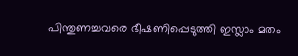പിന്തുണച്ചവരെ ഭീഷണിപ്പെടുത്തി ഇസ്ലാം മതം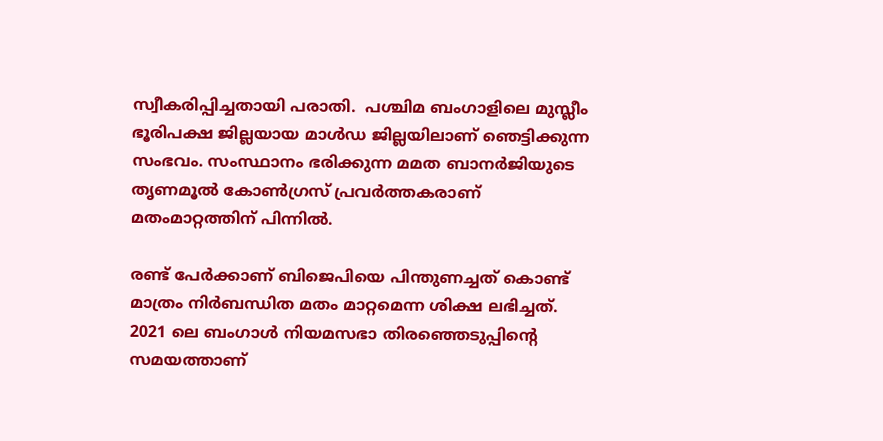സ്വീകരിപ്പിച്ചതായി പരാതി.  പശ്ചിമ ബംഗാളിലെ മുസ്ലീം ഭൂരിപക്ഷ ജില്ലയായ മാൾഡ ജില്ലയിലാണ് ഞെട്ടിക്കുന്ന സംഭവം. സംസ്ഥാനം ഭരിക്കുന്ന മമത ബാനർജിയുടെ തൃണമൂൽ കോൺഗ്രസ് പ്രവർത്തകരാണ് മതംമാറ്റത്തിന് പിന്നിൽ.

രണ്ട് പേർക്കാണ് ബിജെപിയെ പിന്തുണച്ചത് കൊണ്ട് മാത്രം നിർബന്ധിത മതം മാറ്റമെന്ന ശിക്ഷ ലഭിച്ചത്. 2021 ലെ ബംഗാൾ നിയമസഭാ തിരഞ്ഞെടുപ്പിന്റെ സമയത്താണ്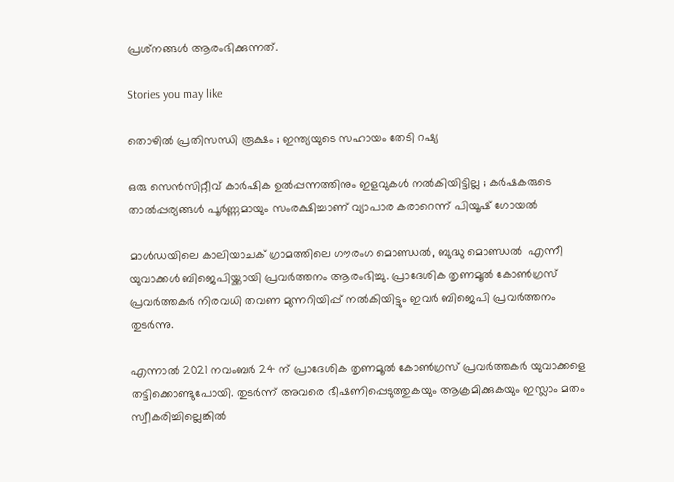പ്രശ്‌നങ്ങൾ ആരംഭിക്കുന്നത്.

Stories you may like

തൊഴിൽ പ്രതിസന്ധി രൂക്ഷം ; ഇന്ത്യയുടെ സഹായം തേടി റഷ്യ

ഒരു സെൻസിറ്റീവ് കാർഷിക ഉൽപ്പന്നത്തിനും ഇളവുകൾ നൽകിയിട്ടില്ല ; കർഷകരുടെ താൽപ്പര്യങ്ങൾ പൂർണ്ണമായും സംരക്ഷിച്ചാണ് വ്യാപാര കരാറെന്ന് പിയൂഷ് ഗോയൽ

മാൾഡയിലെ കാലിയാചക് ഗ്രാമത്തിലെ ഗൗരംഗ മൊണ്ഡൽ, ബുദ്ധു മൊണ്ഡൽ  എന്നീ യുവാക്കൾ ബിജെപിയ്ക്കായി പ്രവർത്തനം ആരംഭിച്ചു. പ്രാദേശിക തൃണമൂൽ കോൺഗ്രസ് പ്രവർത്തകർ നിരവധി തവണ മുന്നറിയിപ്പ് നൽകിയിട്ടും ഇവർ ബിജെപി പ്രവർത്തനം തുടർന്നു.

എന്നാൽ 2021 നവംബർ 24 ന് പ്രാദേശിക തൃണമൂൽ കോൺഗ്രസ് പ്രവർത്തകർ യുവാക്കളെ തട്ടിക്കൊണ്ടുപോയി. തുടർന്ന് അവരെ ഭീഷണിപ്പെടുത്തുകയും ആക്രമിക്കുകയും ഇസ്ലാം മതം സ്വീകരിച്ചില്ലെങ്കിൽ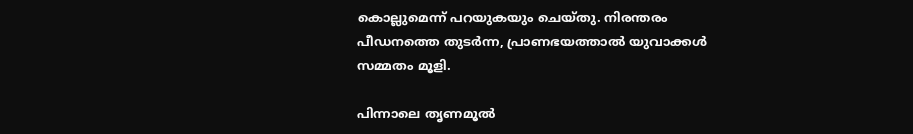കൊല്ലുമെന്ന് പറയുകയും ചെയ്തു. നിരന്തരം പീഡനത്തെ തുടർന്ന, പ്രാണഭയത്താൽ യുവാക്കൾ സമ്മതം മൂളി.

പിന്നാലെ തൃണമൂൽ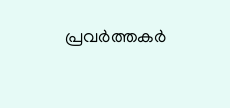പ്രവർത്തകർ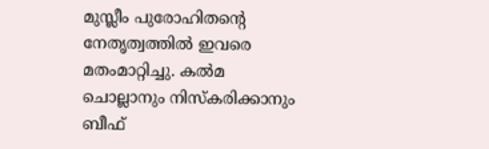മുസ്ലീം പുരോഹിതന്റെ നേതൃത്വത്തിൽ ഇവരെ മതംമാറ്റിച്ചു. കൽമ ചൊല്ലാനും നിസ്‌കരിക്കാനും ബീഫ്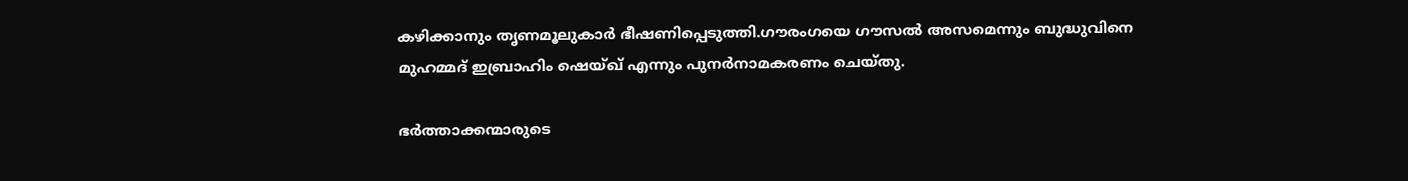കഴിക്കാനും തൃണമൂലുകാർ ഭീഷണിപ്പെടുത്തി.ഗൗരംഗയെ ഗൗസൽ അസമെന്നും ബുദ്ധുവിനെ മുഹമ്മദ് ഇബ്രാഹിം ഷെയ്ഖ് എന്നും പുനർനാമകരണം ചെയ്തു.

ഭർത്താക്കന്മാരുടെ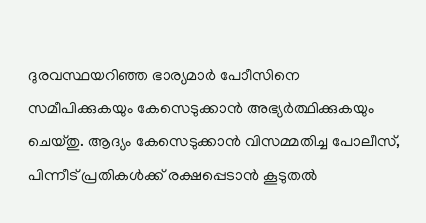ദുരവസ്ഥയറിഞ്ഞ ഭാര്യമാർ പോീസിനെ സമീപിക്കുകയും കേസെടുക്കാൻ അഭ്യർത്ഥിക്കുകയും ചെയ്തു. ആദ്യം കേസെടുക്കാൻ വിസമ്മതിച്ച പോലീസ്, പിന്നീട് പ്രതികൾക്ക് രക്ഷപ്പെടാൻ കൂടുതൽ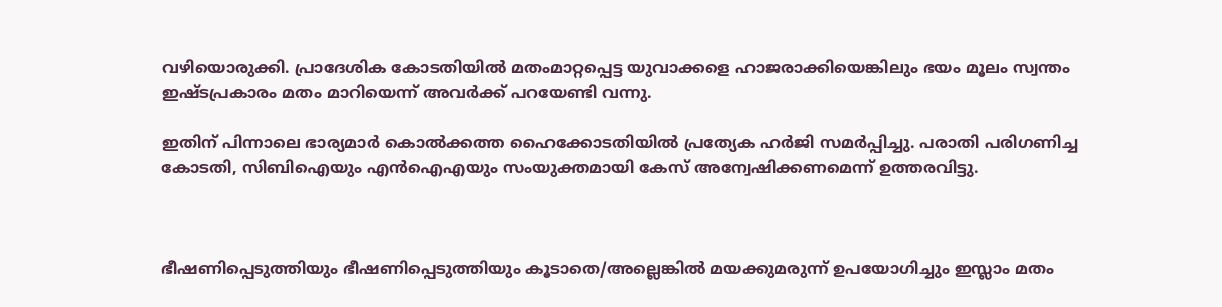വഴിയൊരുക്കി. പ്രാദേശിക കോടതിയിൽ മതംമാറ്റപ്പെട്ട യുവാക്കളെ ഹാജരാക്കിയെങ്കിലും ഭയം മൂലം സ്വന്തം ഇഷ്ടപ്രകാരം മതം മാറിയെന്ന് അവർക്ക് പറയേണ്ടി വന്നു.

ഇതിന് പിന്നാലെ ഭാര്യമാർ കൊൽക്കത്ത ഹൈക്കോടതിയിൽ പ്രത്യേക ഹർജി സമർപ്പിച്ചു. പരാതി പരിഗണിച്ച കോടതി, സിബിഐയും എൻഐഎയും സംയുക്തമായി കേസ് അന്വേഷിക്കണമെന്ന് ഉത്തരവിട്ടു.



ഭീഷണിപ്പെടുത്തിയും ഭീഷണിപ്പെടുത്തിയും കൂടാതെ/അല്ലെങ്കിൽ മയക്കുമരുന്ന് ഉപയോഗിച്ചും ഇസ്ലാം മതം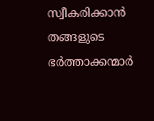സ്വീകരിക്കാൻ തങ്ങളുടെ ഭർത്താക്കന്മാർ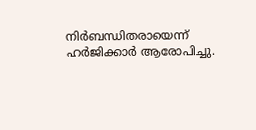നിർബന്ധിതരായെന്ന് ഹർജിക്കാർ ആരോപിച്ചു.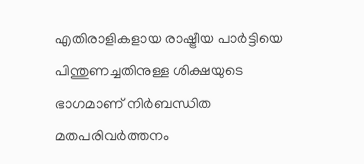എതിരാളികളായ രാഷ്ട്രീയ പാർട്ടിയെ പിന്തുണച്ചതിനുള്ള ശിക്ഷയുടെ ഭാഗമാണ് നിർബന്ധിത മതപരിവർത്തനം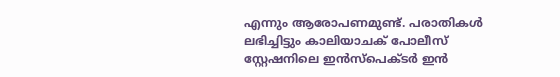എന്നും ആരോപണമുണ്ട്. പരാതികൾ ലഭിച്ചിട്ടും കാലിയാചക് പോലീസ് സ്റ്റേഷനിലെ ഇൻസ്പെക്ടർ ഇൻ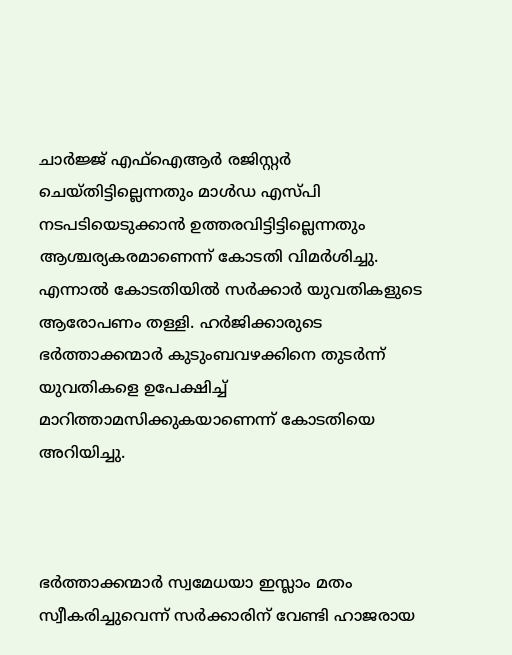ചാർജ്ജ് എഫ്ഐആർ രജിസ്റ്റർ ചെയ്തിട്ടില്ലെന്നതും മാൾഡ എസ്പി നടപടിയെടുക്കാൻ ഉത്തരവിട്ടിട്ടില്ലെന്നതും ആശ്ചര്യകരമാണെന്ന് കോടതി വിമർശിച്ചു. എന്നാൽ കോടതിയിൽ സർക്കാർ യുവതികളുടെ ആരോപണം തള്ളി. ഹർജിക്കാരുടെ ഭർത്താക്കന്മാർ കുടുംബവഴക്കിനെ തുടർന്ന് യുവതികളെ ഉപേക്ഷിച്ച് മാറിത്താമസിക്കുകയാണെന്ന് കോടതിയെ അറിയിച്ചു.



ഭർത്താക്കന്മാർ സ്വമേധയാ ഇസ്ലാം മതം സ്വീകരിച്ചുവെന്ന് സർക്കാരിന് വേണ്ടി ഹാജരായ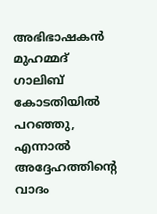അഭിഭാഷകൻ മുഹമ്മദ് ഗാലിബ് കോടതിയിൽ പറഞ്ഞു, എന്നാൽ അദ്ദേഹത്തിന്റെ വാദം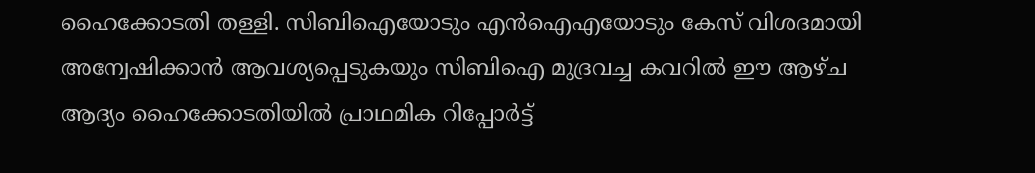ഹൈക്കോടതി തള്ളി. സിബിഐയോടും എൻഐഎയോടും കേസ് വിശദമായി അന്വേഷിക്കാൻ ആവശ്യപ്പെടുകയും സിബിഐ മുദ്രവച്ച കവറിൽ ഈ ആഴ്ച ആദ്യം ഹൈക്കോടതിയിൽ പ്രാഥമിക റിപ്പോർട്ട്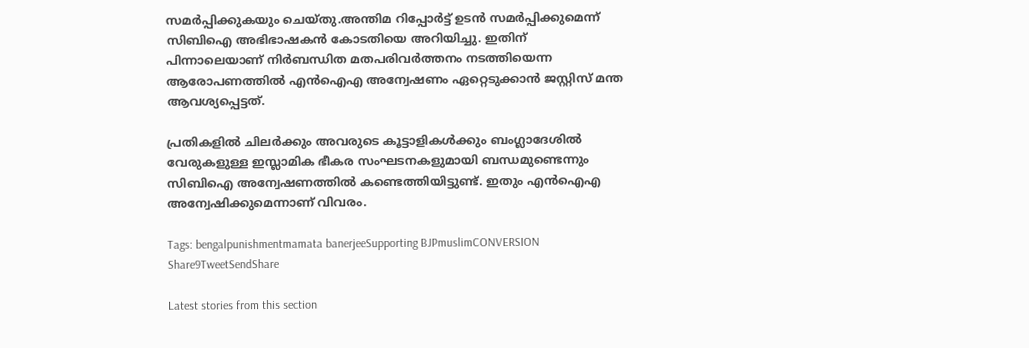സമർപ്പിക്കുകയും ചെയ്തു.അന്തിമ റിപ്പോർട്ട് ഉടൻ സമർപ്പിക്കുമെന്ന് സിബിഐ അഭിഭാഷകൻ കോടതിയെ അറിയിച്ചു. ഇതിന് പിന്നാലെയാണ് നിർബന്ധിത മതപരിവർത്തനം നടത്തിയെന്ന ആരോപണത്തിൽ എൻഐഎ അന്വേഷണം ഏറ്റെടുക്കാൻ ജസ്റ്റിസ് മന്ത ആവശ്യപ്പെട്ടത്.

പ്രതികളിൽ ചിലർക്കും അവരുടെ കൂട്ടാളികൾക്കും ബംഗ്ലാദേശിൽ വേരുകളുള്ള ഇസ്ലാമിക ഭീകര സംഘടനകളുമായി ബന്ധമുണ്ടെന്നും സിബിഐ അന്വേഷണത്തിൽ കണ്ടെത്തിയിട്ടുണ്ട്. ഇതും എൻഐഎ അന്വേഷിക്കുമെന്നാണ് വിവരം.

Tags: bengalpunishmentmamata banerjeeSupporting BJPmuslimCONVERSION
Share9TweetSendShare

Latest stories from this section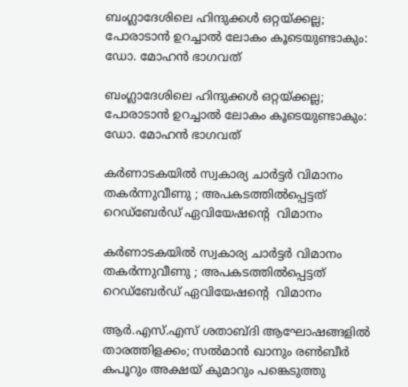ബംഗ്ലാദേശിലെ ഹിന്ദുക്കൾ ഒറ്റയ്ക്കല്ല; പോരാടാൻ ഉറച്ചാൽ ലോകം കൂടെയുണ്ടാകും: ഡോ. മോഹൻ ഭാഗവത്

ബംഗ്ലാദേശിലെ ഹിന്ദുക്കൾ ഒറ്റയ്ക്കല്ല; പോരാടാൻ ഉറച്ചാൽ ലോകം കൂടെയുണ്ടാകും: ഡോ. മോഹൻ ഭാഗവത്

കർണാടകയിൽ സ്വകാര്യ ചാർട്ടർ വിമാനം തകർന്നുവീണു ; അപകടത്തിൽപ്പെട്ടത് റെഡ്ബേർഡ് ഏവിയേഷന്റെ  വിമാനം

കർണാടകയിൽ സ്വകാര്യ ചാർട്ടർ വിമാനം തകർന്നുവീണു ; അപകടത്തിൽപ്പെട്ടത് റെഡ്ബേർഡ് ഏവിയേഷന്റെ  വിമാനം

ആർ.എസ്.എസ് ശതാബ്ദി ആഘോഷങ്ങളിൽ താരത്തിളക്കം; സൽമാൻ ഖാനും രൺബീർ കപൂറും അക്ഷയ് കുമാറും പങ്കെടുത്തു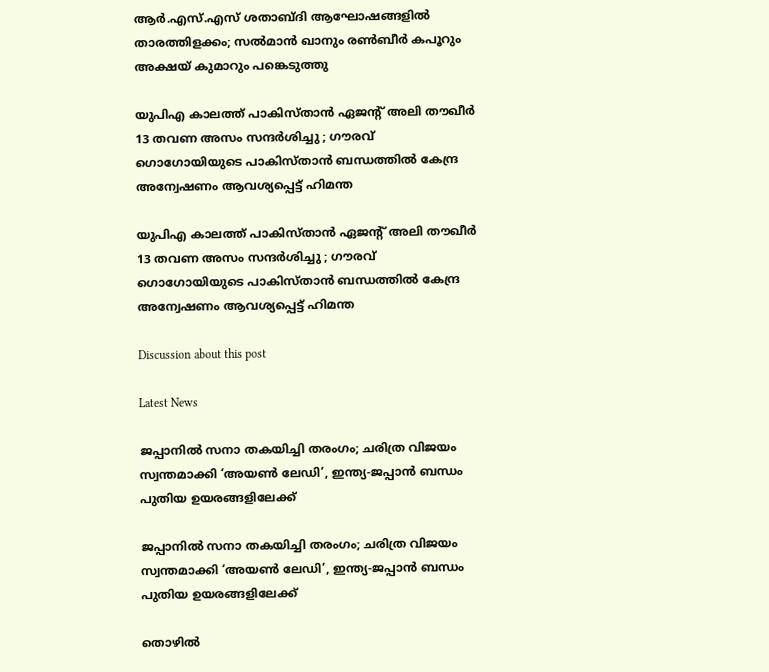ആർ.എസ്.എസ് ശതാബ്ദി ആഘോഷങ്ങളിൽ താരത്തിളക്കം; സൽമാൻ ഖാനും രൺബീർ കപൂറും അക്ഷയ് കുമാറും പങ്കെടുത്തു

യുപിഎ കാലത്ത് പാകിസ്താൻ ഏജന്റ് അലി തൗഖീർ 13 തവണ അസം സന്ദർശിച്ചു ; ഗൗരവ് ഗൊഗോയിയുടെ പാകിസ്താൻ ബന്ധത്തിൽ കേന്ദ്ര അന്വേഷണം ആവശ്യപ്പെട്ട് ഹിമന്ത

യുപിഎ കാലത്ത് പാകിസ്താൻ ഏജന്റ് അലി തൗഖീർ 13 തവണ അസം സന്ദർശിച്ചു ; ഗൗരവ് ഗൊഗോയിയുടെ പാകിസ്താൻ ബന്ധത്തിൽ കേന്ദ്ര അന്വേഷണം ആവശ്യപ്പെട്ട് ഹിമന്ത

Discussion about this post

Latest News

ജപ്പാനിൽ സനാ തകയിച്ചി തരംഗം; ചരിത്ര വിജയം സ്വന്തമാക്കി ‘അയൺ ലേഡി’, ഇന്ത്യ-ജപ്പാൻ ബന്ധം പുതിയ ഉയരങ്ങളിലേക്ക്

ജപ്പാനിൽ സനാ തകയിച്ചി തരംഗം; ചരിത്ര വിജയം സ്വന്തമാക്കി ‘അയൺ ലേഡി’, ഇന്ത്യ-ജപ്പാൻ ബന്ധം പുതിയ ഉയരങ്ങളിലേക്ക്

തൊഴിൽ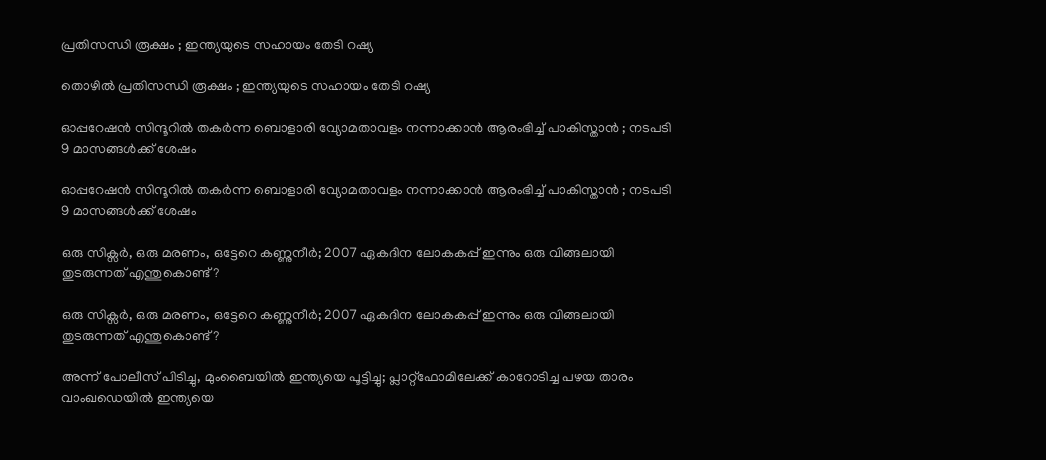പ്രതിസന്ധി രൂക്ഷം ; ഇന്ത്യയുടെ സഹായം തേടി റഷ്യ

തൊഴിൽ പ്രതിസന്ധി രൂക്ഷം ; ഇന്ത്യയുടെ സഹായം തേടി റഷ്യ

ഓപ്പറേഷൻ സിന്ദൂറിൽ തകർന്ന ബൊളാരി വ്യോമതാവളം നന്നാക്കാൻ ആരംഭിച്ച് പാകിസ്താൻ ; നടപടി 9 മാസങ്ങൾക്ക് ശേഷം

ഓപ്പറേഷൻ സിന്ദൂറിൽ തകർന്ന ബൊളാരി വ്യോമതാവളം നന്നാക്കാൻ ആരംഭിച്ച് പാകിസ്താൻ ; നടപടി 9 മാസങ്ങൾക്ക് ശേഷം

ഒരു സിക്സർ, ഒരു മരണം, ഒട്ടേറെ കണ്ണുനീർ; 2007 ഏകദിന ലോകകപ്പ് ഇന്നും ഒരു വിങ്ങലായി തുടരുന്നത് എന്തുകൊണ്ട്?

ഒരു സിക്സർ, ഒരു മരണം, ഒട്ടേറെ കണ്ണുനീർ; 2007 ഏകദിന ലോകകപ്പ് ഇന്നും ഒരു വിങ്ങലായി തുടരുന്നത് എന്തുകൊണ്ട്?

അന്ന് പോലീസ് പിടിച്ചു, മുംബൈയിൽ ഇന്ത്യയെ പൂട്ടിച്ചു; പ്ലാറ്റ്‌ഫോമിലേക്ക് കാറോടിച്ച പഴയ താരം വാംഖഡെയിൽ ഇന്ത്യയെ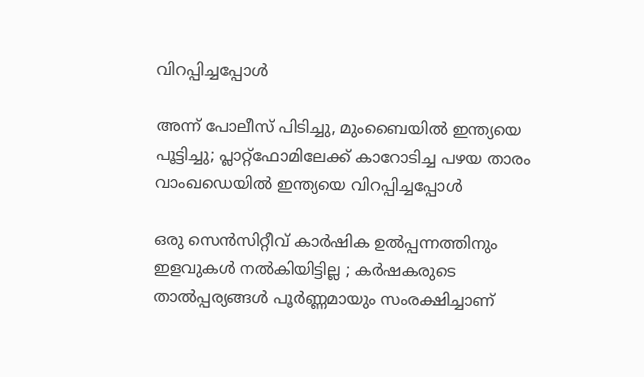വിറപ്പിച്ചപ്പോൾ

അന്ന് പോലീസ് പിടിച്ചു, മുംബൈയിൽ ഇന്ത്യയെ പൂട്ടിച്ചു; പ്ലാറ്റ്‌ഫോമിലേക്ക് കാറോടിച്ച പഴയ താരം വാംഖഡെയിൽ ഇന്ത്യയെ വിറപ്പിച്ചപ്പോൾ

ഒരു സെൻസിറ്റീവ് കാർഷിക ഉൽപ്പന്നത്തിനും ഇളവുകൾ നൽകിയിട്ടില്ല ; കർഷകരുടെ താൽപ്പര്യങ്ങൾ പൂർണ്ണമായും സംരക്ഷിച്ചാണ്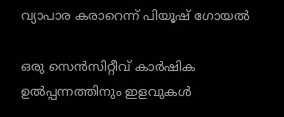വ്യാപാര കരാറെന്ന് പിയൂഷ് ഗോയൽ

ഒരു സെൻസിറ്റീവ് കാർഷിക ഉൽപ്പന്നത്തിനും ഇളവുകൾ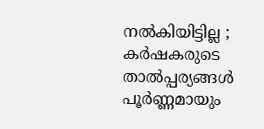നൽകിയിട്ടില്ല ; കർഷകരുടെ താൽപ്പര്യങ്ങൾ പൂർണ്ണമായും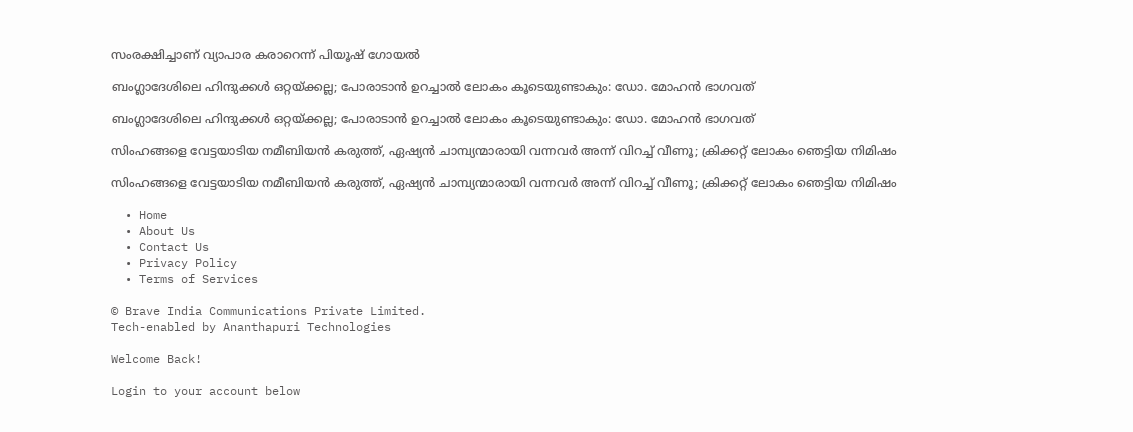സംരക്ഷിച്ചാണ് വ്യാപാര കരാറെന്ന് പിയൂഷ് ഗോയൽ

ബംഗ്ലാദേശിലെ ഹിന്ദുക്കൾ ഒറ്റയ്ക്കല്ല; പോരാടാൻ ഉറച്ചാൽ ലോകം കൂടെയുണ്ടാകും: ഡോ. മോഹൻ ഭാഗവത്

ബംഗ്ലാദേശിലെ ഹിന്ദുക്കൾ ഒറ്റയ്ക്കല്ല; പോരാടാൻ ഉറച്ചാൽ ലോകം കൂടെയുണ്ടാകും: ഡോ. മോഹൻ ഭാഗവത്

സിംഹങ്ങളെ വേട്ടയാടിയ നമീബിയൻ കരുത്ത്, ഏഷ്യൻ ചാമ്പ്യന്മാരായി വന്നവർ അന്ന് വിറച്ച് വീണൂ; ക്രിക്കറ്റ് ലോകം ഞെട്ടിയ നിമിഷം

സിംഹങ്ങളെ വേട്ടയാടിയ നമീബിയൻ കരുത്ത്, ഏഷ്യൻ ചാമ്പ്യന്മാരായി വന്നവർ അന്ന് വിറച്ച് വീണൂ; ക്രിക്കറ്റ് ലോകം ഞെട്ടിയ നിമിഷം

  • Home
  • About Us
  • Contact Us
  • Privacy Policy
  • Terms of Services

© Brave India Communications Private Limited.
Tech-enabled by Ananthapuri Technologies

Welcome Back!

Login to your account below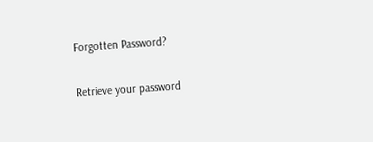Forgotten Password?

Retrieve your password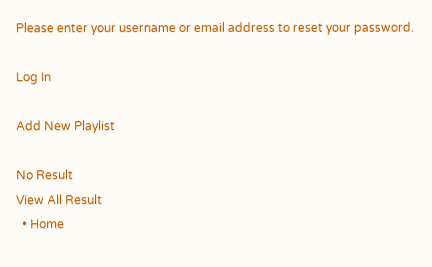Please enter your username or email address to reset your password.

Log In

Add New Playlist

No Result
View All Result
  • Home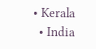• Kerala
  • India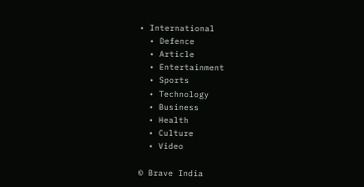• International
  • Defence
  • Article
  • Entertainment
  • Sports
  • Technology
  • Business
  • Health
  • Culture
  • Video

© Brave India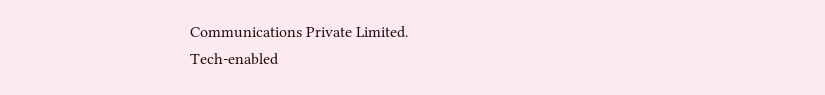Communications Private Limited.
Tech-enabled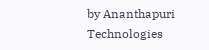by Ananthapuri Technologies